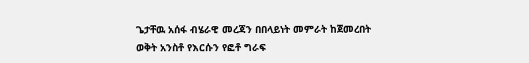ጌታቸዉ አሰፋ ብሄራዊ መረጃን በበላይነት መምራት ከጀመረበት ወቅት አንስቶ የእርሱን የፎቶ ግራፍ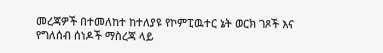መረጃዎች በተመለከተ ከተለያዩ የኮምፒዉተር ኔት ወርክ ገጾች እና የግለሰብ ሰነዶች ማስረጃ ላይ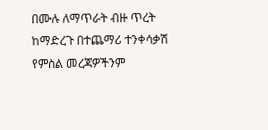በሙሉ ለማጥራት ብዙ ጥረት ከማድረጉ በተጨማሪ ተንቀሳቃሽ የምስል መረጃዎችንም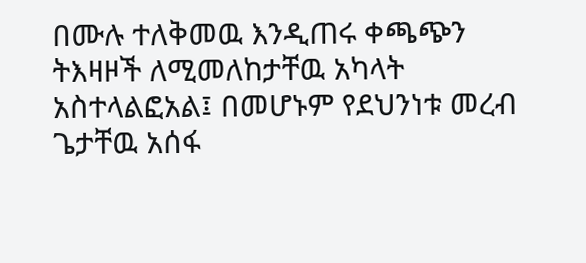በሙሉ ተለቅመዉ እንዲጠሩ ቀጫጭን ትእዛዞች ለሚመለከታቸዉ አካላት አስተላልፎአል፤ በመሆኑም የደህንነቱ መረብ ጌታቸዉ አሰፋ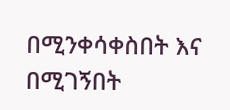በሚንቀሳቀስበት እና በሚገኝበት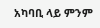አካባቢ ላይ ምንም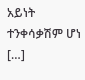አይነት ተንቀሳቃሽም ሆነ […]